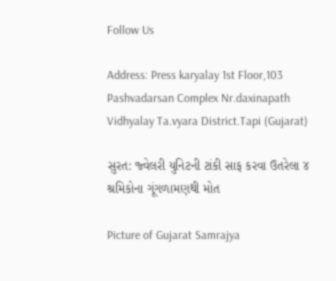Follow Us

Address: Press karyalay 1st Floor,103 Pashvadarsan Complex Nr.daxinapath Vidhyalay Ta.vyara District.Tapi (Gujarat)

સુરત: જ્વેલરી યુનિટની ટાંકી સાફ કરવા ઉતરેલા ૪ શ્રમિકોના ગૂંગળામણથી મોત

Picture of Gujarat Samrajya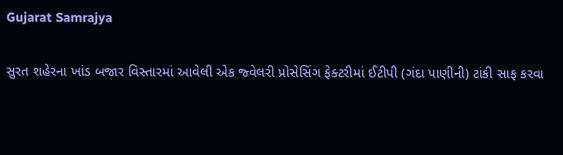Gujarat Samrajya

સુરત શહેરના ખાંડ બજાર વિસ્તારમાં આવેલી એક જ્વેલરી પ્રોસેસિંગ ફેક્ટરીમાં ઈટીપી (ગંદા પાણીની) ટાંકી સાફ કરવા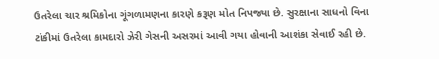ઉતરેલા ચાર શ્રમિકોના ગૂંગળામણના કારણે કરૂણ મોત નિપજ્યા છે. સુરક્ષાના સાધનો વિના ટાંકીમાં ઉતરેલા કામદારો ઝેરી ગેસની અસરમાં આવી ગયા હોવાની આશંકા સેવાઈ રહી છે.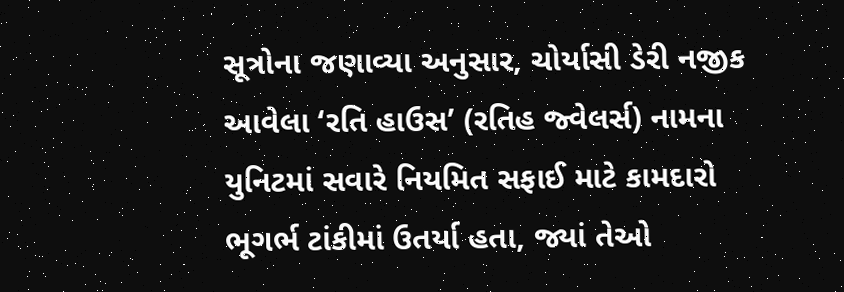સૂત્રોના જણાવ્યા અનુસાર, ચોર્યાસી ડેરી નજીક આવેલા ‘રતિ હાઉસ’ (રતિહ જ્વેલર્સ) નામના યુનિટમાં સવારે નિયમિત સફાઈ માટે કામદારો ભૂગર્ભ ટાંકીમાં ઉતર્યા હતા, જ્યાં તેઓ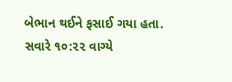બેભાન થઈને ફસાઈ ગયા હતા. સવારે ૧૦:૨૨ વાગ્યે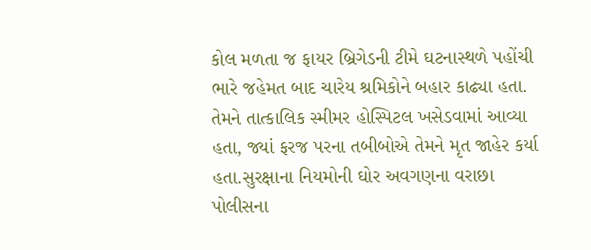કોલ મળતા જ ફાયર બ્રિગેડની ટીમે ઘટનાસ્થળે પહોંચી ભારે જહેમત બાદ ચારેય શ્રમિકોને બહાર કાઢ્યા હતા. તેમને તાત્કાલિક સ્મીમર હોસ્પિટલ ખસેડવામાં આવ્યા હતા, જ્યાં ફરજ પરના તબીબોએ તેમને મૃત જાહેર કર્યા હતા.સુરક્ષાના નિયમોની ઘોર અવગણના વરાછા પોલીસના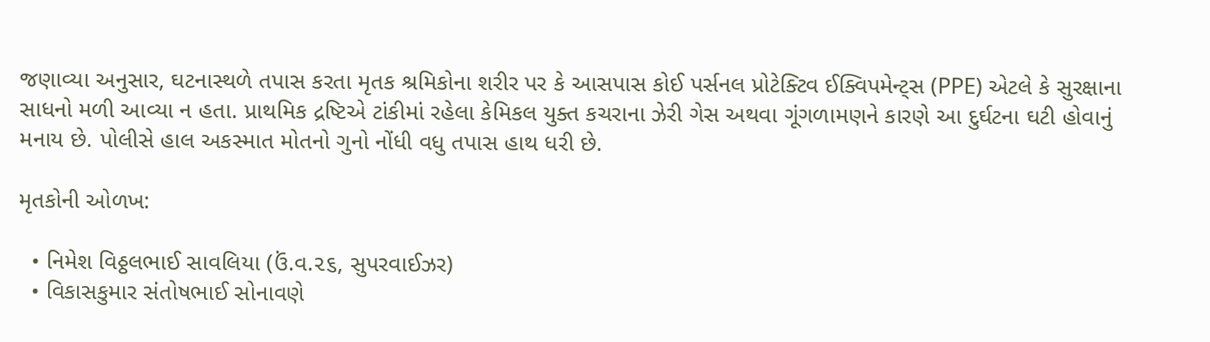જણાવ્યા અનુસાર, ઘટનાસ્થળે તપાસ કરતા મૃતક શ્રમિકોના શરીર પર કે આસપાસ કોઈ પર્સનલ પ્રોટેક્ટિવ ઈક્વિપમેન્ટ્સ (PPE) એટલે કે સુરક્ષાના સાધનો મળી આવ્યા ન હતા. પ્રાથમિક દ્રષ્ટિએ ટાંકીમાં રહેલા કેમિકલ યુક્ત કચરાના ઝેરી ગેસ અથવા ગૂંગળામણને કારણે આ દુર્ઘટના ઘટી હોવાનું મનાય છે. પોલીસે હાલ અકસ્માત મોતનો ગુનો નોંધી વધુ તપાસ હાથ ધરી છે.

મૃતકોની ઓળખ:

  • નિમેશ વિઠ્ઠલભાઈ સાવલિયા (ઉં.વ.૨૬, સુપરવાઈઝર)
  • વિકાસકુમાર સંતોષભાઈ સોનાવણે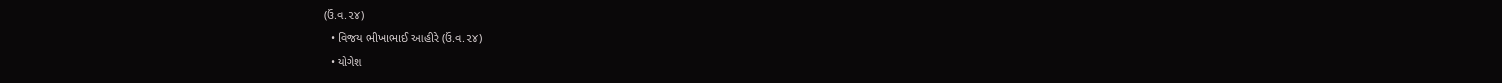(ઉં.વ.૨૪)
  • વિજય ભીખાભાઈ આહીરે (ઉં.વ.૨૪)
  • યોગેશ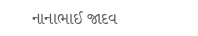નાનાભાઈ જાદવ